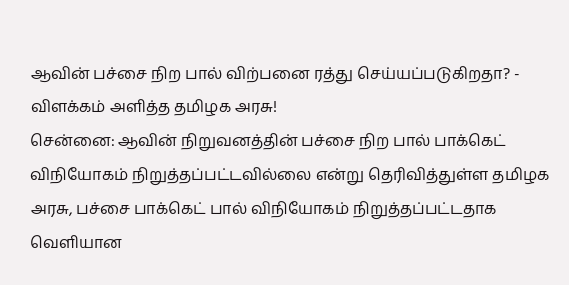ஆவின் பச்சை நிற பால் விற்பனை ரத்து செய்யப்படுகிறதா? - விளக்கம் அளித்த தமிழக அரசு!
சென்னை: ஆவின் நிறுவனத்தின் பச்சை நிற பால் பாக்கெட் விநியோகம் நிறுத்தப்பட்டவில்லை என்று தெரிவித்துள்ள தமிழக அரசு, பச்சை பாக்கெட் பால் விநியோகம் நிறுத்தப்பட்டதாக வெளியான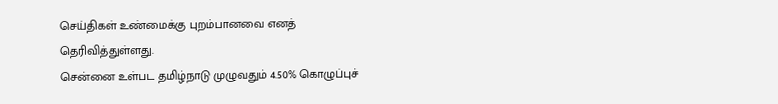செய்திகள் உண்மைக்கு புறம்பானவை எனத் தெரிவித்துள்ளது.
சென்னை உள்பட தமிழ்நாடு முழுவதும் 4.50% கொழுப்புச்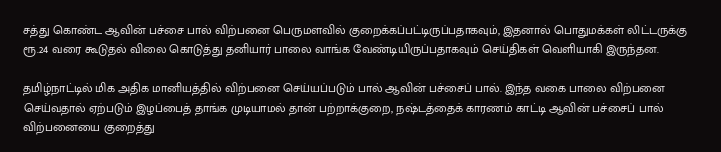சத்து கொண்ட ஆவின் பச்சை பால் விற்பனை பெருமளவில் குறைக்கப்பட்டிருப்பதாகவும், இதனால் பொதுமக்கள் லிட்டருக்கு ரூ.24 வரை கூடுதல் விலை கொடுத்து தனியார் பாலை வாங்க வேண்டியிருப்பதாகவும் செய்திகள் வெளியாகி இருந்தன.

தமிழ்நாட்டில் மிக அதிக மானியத்தில் விற்பனை செய்யப்படும் பால் ஆவின் பச்சைப் பால். இந்த வகை பாலை விற்பனை செய்வதால் ஏற்படும் இழப்பைத் தாங்க முடியாமல் தான் பற்றாக்குறை, நஷ்டத்தைக் காரணம் காட்டி ஆவின் பச்சைப் பால் விற்பனையை குறைத்து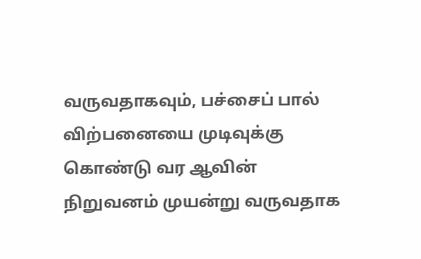வருவதாகவும், பச்சைப் பால் விற்பனையை முடிவுக்கு கொண்டு வர ஆவின் நிறுவனம் முயன்று வருவதாக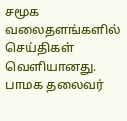சமூக வலைதளங்களில் செய்திகள் வெளியானது.
பாமக தலைவர்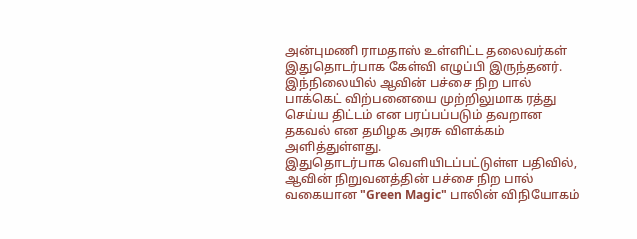அன்புமணி ராமதாஸ் உள்ளிட்ட தலைவர்கள் இதுதொடர்பாக கேள்வி எழுப்பி இருந்தனர். இந்நிலையில் ஆவின் பச்சை நிற பால் பாக்கெட் விற்பனையை முற்றிலுமாக ரத்து செய்ய திட்டம் என பரப்பப்படும் தவறான தகவல் என தமிழக அரசு விளக்கம் அளித்துள்ளது.
இதுதொடர்பாக வெளியிடப்பட்டுள்ள பதிவில், ஆவின் நிறுவனத்தின் பச்சை நிற பால் வகையான "Green Magic" பாலின் விநியோகம்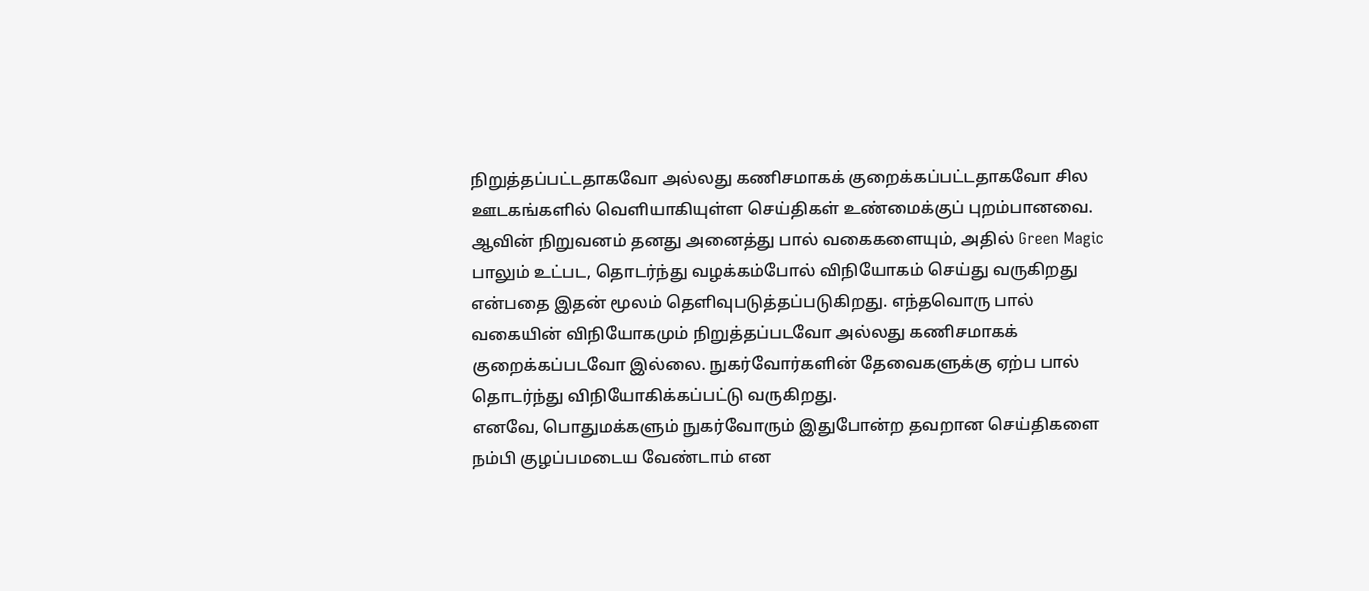நிறுத்தப்பட்டதாகவோ அல்லது கணிசமாகக் குறைக்கப்பட்டதாகவோ சில ஊடகங்களில் வெளியாகியுள்ள செய்திகள் உண்மைக்குப் புறம்பானவை.
ஆவின் நிறுவனம் தனது அனைத்து பால் வகைகளையும், அதில் Green Magic பாலும் உட்பட, தொடர்ந்து வழக்கம்போல் விநியோகம் செய்து வருகிறது என்பதை இதன் மூலம் தெளிவுபடுத்தப்படுகிறது. எந்தவொரு பால் வகையின் விநியோகமும் நிறுத்தப்படவோ அல்லது கணிசமாகக் குறைக்கப்படவோ இல்லை. நுகர்வோர்களின் தேவைகளுக்கு ஏற்ப பால் தொடர்ந்து விநியோகிக்கப்பட்டு வருகிறது.
எனவே, பொதுமக்களும் நுகர்வோரும் இதுபோன்ற தவறான செய்திகளை நம்பி குழப்பமடைய வேண்டாம் என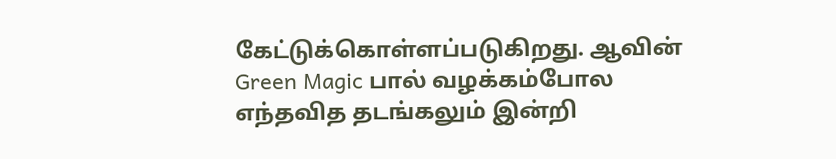கேட்டுக்கொள்ளப்படுகிறது. ஆவின் Green Magic பால் வழக்கம்போல எந்தவித தடங்கலும் இன்றி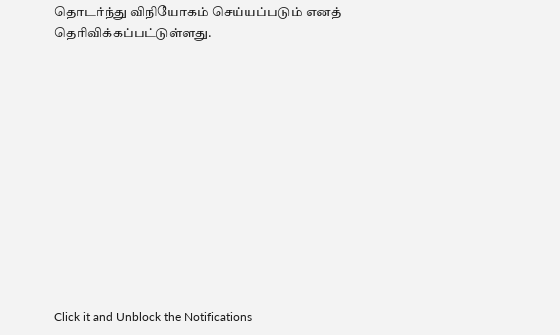தொடர்ந்து விநியோகம் செய்யப்படும் எனத் தெரிவிக்கப்பட்டுள்ளது.












Click it and Unblock the Notifications